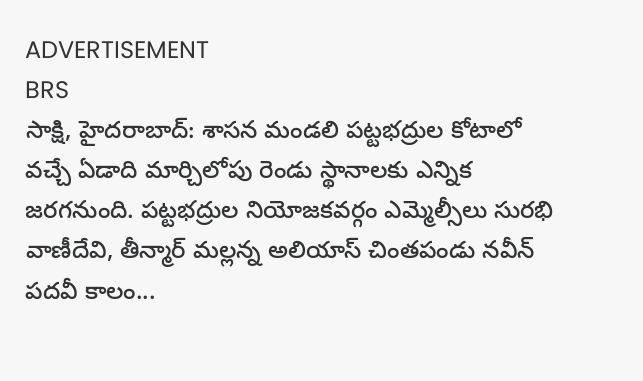ADVERTISEMENT
BRS
సాక్షి, హైదరాబాద్: శాసన మండలి పట్టభద్రుల కోటాలో వచ్చే ఏడాది మార్చిలోపు రెండు స్థానాలకు ఎన్నిక జరగనుంది. పట్టభద్రుల నియోజకవర్గం ఎమ్మెల్సీలు సురభి వాణీదేవి, తీన్మార్ మల్లన్న అలియాస్ చింతపండు నవీన్ పదవీ కాలం...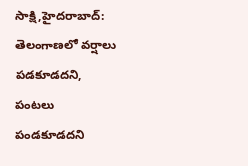సాక్షి,హైదరాబాద్: తెలంగాణలో వర్షాలు పడకూడదని, పంటలు పండకూడదని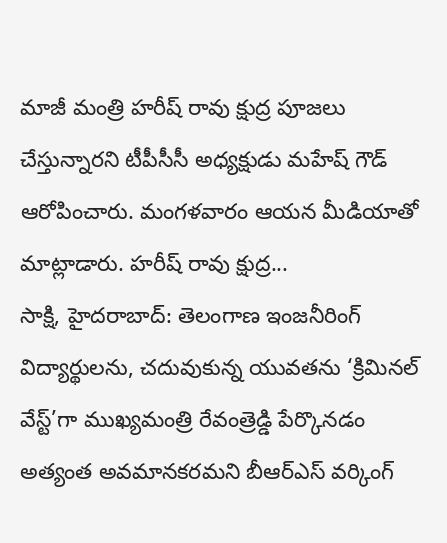మాజీ మంత్రి హరీష్ రావు క్షుద్ర పూజలు చేస్తున్నారని టీపీసీసీ అధ్యక్షుడు మహేష్ గౌడ్ ఆరోపించారు. మంగళవారం ఆయన మీడియాతో మాట్లాడారు. హరీష్ రావు క్షుద్ర...
సాక్షి, హైదరాబాద్: తెలంగాణ ఇంజనీరింగ్ విద్యార్థులను, చదువుకున్న యువతను ‘క్రిమినల్ వేస్ట్’గా ముఖ్యమంత్రి రేవంత్రెడ్డి పేర్కొనడం అత్యంత అవమానకరమని బీఆర్ఎస్ వర్కింగ్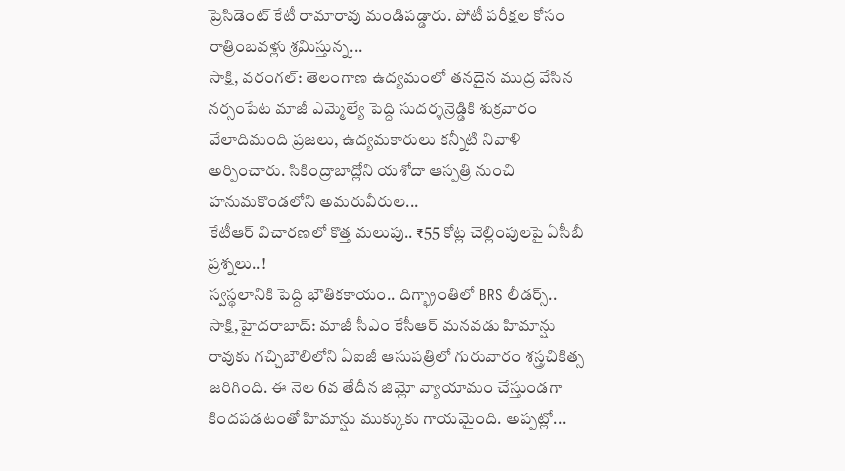ప్రెసిడెంట్ కేటీ రామారావు మండిపడ్డారు. పోటీ పరీక్షల కోసం రాత్రింబవళ్లు శ్రమిస్తున్న...
సాక్షి, వరంగల్: తెలంగాణ ఉద్యమంలో తనదైన ముద్ర వేసిన నర్సంపేట మాజీ ఎమ్మెల్యే పెద్ది సుదర్శన్రెడ్డికి శుక్రవారం వేలాదిమంది ప్రజలు, ఉద్యమకారులు కన్నీటి నివాళి అర్పించారు. సికింద్రాబాద్లోని యశోదా ఆస్పత్రి నుంచి హనుమకొండలోని అమరువీరుల...
కేటీఆర్ విచారణలో కొత్త మలుపు.. ₹55 కోట్ల చెల్లింపులపై ఏసీబీ ప్రశ్నలు..!
స్వస్థలానికి పెద్ది భౌతికకాయం.. దిగ్భ్రాంతిలో BRS లీడర్స్..
సాక్షి,హైదరాబాద్: మాజీ సీఎం కేసీఆర్ మనవడు హిమాన్షు రావుకు గచ్చిబౌలిలోని ఏఐజీ ఆసుపత్రిలో గురువారం శస్త్రచికిత్స జరిగింది. ఈ నెల 6వ తేదీన జిమ్లో వ్యాయామం చేస్తుండగా కిందపడటంతో హిమాన్షు ముక్కుకు గాయమైంది. అప్పట్లో...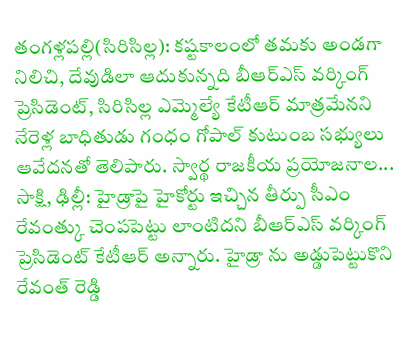తంగళ్లపల్లి(సిరిసిల్ల): కష్టకాలంలో తమకు అండగా నిలిచి, దేవుడిలా ఆదుకున్నది బీఆర్ఎస్ వర్కింగ్ ప్రెసిడెంట్, సిరిసిల్ల ఎమ్మెల్యే కేటీఆర్ మాత్రమేనని నేరెళ్ల బాధితుడు గంధం గోపాల్ కుటుంబ సభ్యులు ఆవేదనతో తెలిపారు. స్వార్థ రాజకీయ ప్రయోజనాల...
సాక్షి, ఢిల్లీ: హైడ్రాపై హైకోర్టు ఇచ్చిన తీర్పు సీఎం రేవంత్కు చెంపపెట్టు లాంటిదని బీఆర్ఎస్ వర్కింగ్ ప్రెసిడెంట్ కేటీఆర్ అన్నారు. హైడ్రా ను అడ్డుపెట్టుకొని రేవంత్ రెడ్డి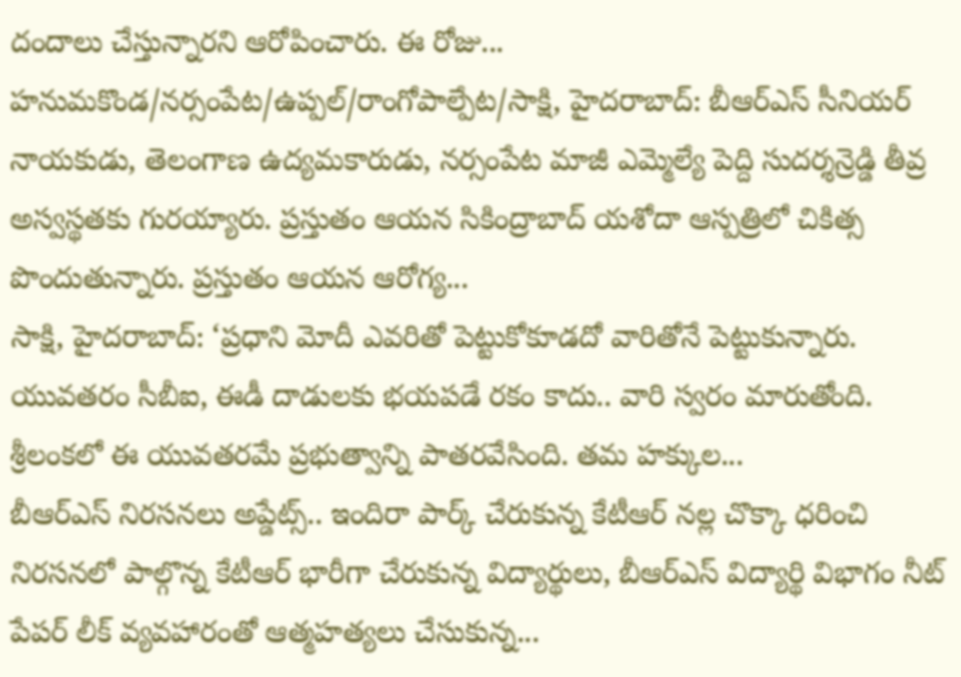దందాలు చేస్తున్నారని ఆరోపించారు. ఈ రోజు...
హనుమకొండ/నర్సంపేట/ఉప్పల్/రాంగోపాల్పేట/సాక్షి, హైదరాబాద్: బీఆర్ఎస్ సీనియర్ నాయకుడు, తెలంగాణ ఉద్యమకారుడు, నర్సంపేట మాజీ ఎమ్మెల్యే పెద్ది సుదర్శన్రెడ్డి తీవ్ర అస్వస్థతకు గురయ్యారు. ప్రస్తుతం ఆయన సికింద్రాబాద్ యశోదా ఆస్పత్రిలో చికిత్స పొందుతున్నారు. ప్రస్తుతం ఆయన ఆరోగ్య...
సాక్షి, హైదరాబాద్: ‘ప్రధాని మోదీ ఎవరితో పెట్టుకోకూడదో వారితోనే పెట్టుకున్నారు. యువతరం సీబీఐ, ఈడీ దాడులకు భయపడే రకం కాదు.. వారి స్వరం మారుతోంది. శ్రీలంకలో ఈ యువతరమే ప్రభుత్వాన్ని పాతరవేసింది. తమ హక్కుల...
బీఆర్ఎస్ నిరసనలు అప్డేట్స్.. ఇందిరా పార్క్ చేరుకున్న కేటీఆర్ నల్ల చొక్కా ధరించి నిరసనలో పాల్గొన్న కేటీఆర్ భారీగా చేరుకున్న విద్యార్థులు, బీఆర్ఎస్ విద్యార్థి విభాగం నీట్ పేపర్ లీక్ వ్యవహారంతో ఆత్మహత్యలు చేసుకున్న...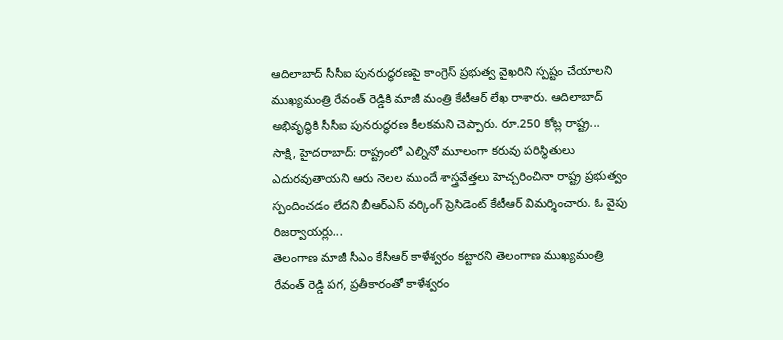ఆదిలాబాద్ సీసీఐ పునరుద్ధరణపై కాంగ్రెస్ ప్రభుత్వ వైఖరిని స్పష్టం చేయాలని ముఖ్యమంత్రి రేవంత్ రెడ్డికి మాజీ మంత్రి కేటీఆర్ లేఖ రాశారు. ఆదిలాబాద్ అభివృద్ధికి సీసీఐ పునరుద్ధరణ కీలకమని చెప్పారు. రూ.250 కోట్ల రాష్ట్ర...
సాక్షి, హైదరాబాద్: రాష్ట్రంలో ఎల్నినో మూలంగా కరువు పరిస్థితులు ఎదురవుతాయని ఆరు నెలల ముందే శాస్త్రవేత్తలు హెచ్చరించినా రాష్ట్ర ప్రభుత్వం స్పందించడం లేదని బీఆర్ఎస్ వర్కింగ్ ప్రెసిడెంట్ కేటీఆర్ విమర్శించారు. ఓ వైపు రిజర్వాయర్లు...
తెలంగాణ మాజీ సీఎం కేసీఆర్ కాళేశ్వరం కట్టారని తెలంగాణ ముఖ్యమంత్రి రేవంత్ రెడ్డి పగ, ప్రతీకారంతో కాళేశ్వరం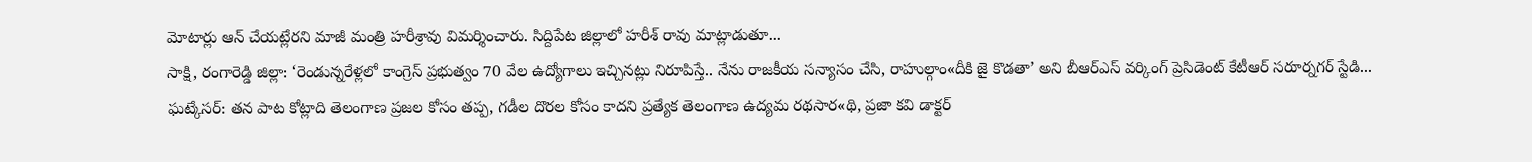మోటార్లు ఆన్ చేయట్లేరని మాజీ మంత్రి హరీశ్రావు విమర్శించారు. సిద్దిపేట జిల్లాలో హరీశ్ రావు మాట్లాడుతూ...
సాక్షి, రంగారెడ్డి జిల్లా: ‘రెండున్నరేళ్లలో కాంగ్రెస్ ప్రభుత్వం 70 వేల ఉద్యోగాలు ఇచ్చినట్లు నిరూపిస్తే.. నేను రాజకీయ సన్యాసం చేసి, రాహుల్గాం«దీకి జై కొడతా’ అని బీఆర్ఎస్ వర్కింగ్ ప్రెసిడెంట్ కేటీఆర్ సరూర్నగర్ స్టేడి...
ఘట్కేసర్: తన పాట కోట్లాది తెలంగాణ ప్రజల కోసం తప్ప, గడీల దొరల కోసం కాదని ప్రత్యేక తెలంగాణ ఉద్యమ రథసార«థి, ప్రజా కవి డాక్టర్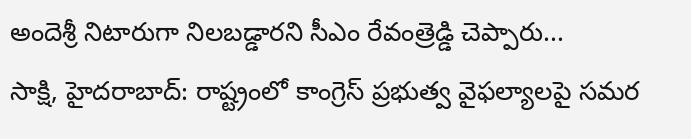అందెశ్రీ నిటారుగా నిలబడ్డారని సీఎం రేవంత్రెడ్డి చెప్పారు...
సాక్షి, హైదరాబాద్: రాష్ట్రంలో కాంగ్రెస్ ప్రభుత్వ వైఫల్యాలపై సమర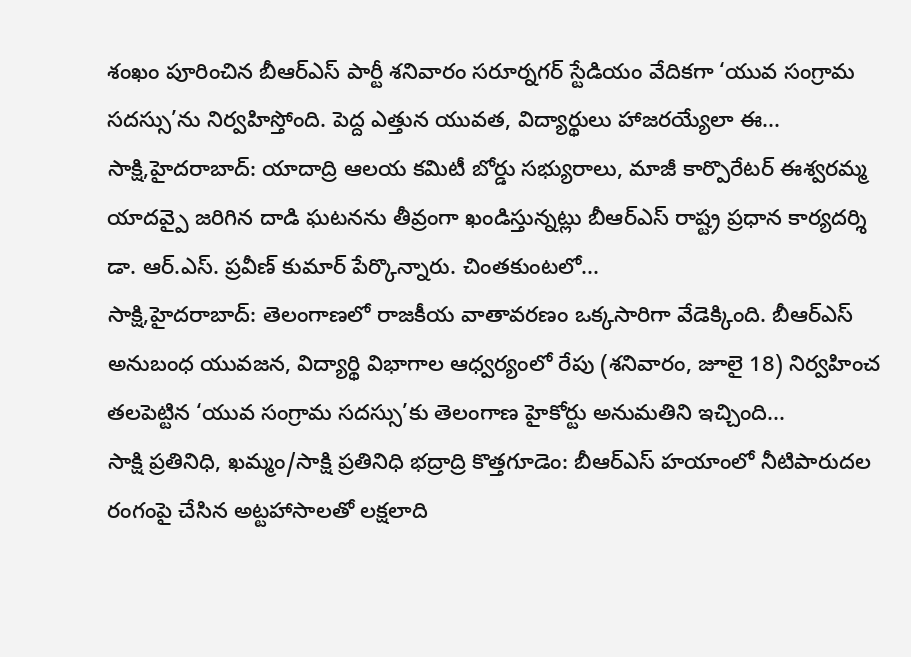శంఖం పూరించిన బీఆర్ఎస్ పార్టీ శనివారం సరూర్నగర్ స్టేడియం వేదికగా ‘యువ సంగ్రామ సదస్సు’ను నిర్వహిస్తోంది. పెద్ద ఎత్తున యువత, విద్యార్థులు హాజరయ్యేలా ఈ...
సాక్షి,హైదరాబాద్: యాదాద్రి ఆలయ కమిటీ బోర్డు సభ్యురాలు, మాజీ కార్పొరేటర్ ఈశ్వరమ్మ యాదవ్పై జరిగిన దాడి ఘటనను తీవ్రంగా ఖండిస్తున్నట్లు బీఆర్ఎస్ రాష్ట్ర ప్రధాన కార్యదర్శి డా. ఆర్.ఎస్. ప్రవీణ్ కుమార్ పేర్కొన్నారు. చింతకుంటలో...
సాక్షి,హైదరాబాద్: తెలంగాణలో రాజకీయ వాతావరణం ఒక్కసారిగా వేడెక్కింది. బీఆర్ఎస్ అనుబంధ యువజన, విద్యార్థి విభాగాల ఆధ్వర్యంలో రేపు (శనివారం, జూలై 18) నిర్వహించ తలపెట్టిన ‘యువ సంగ్రామ సదస్సు’కు తెలంగాణ హైకోర్టు అనుమతిని ఇచ్చింది...
సాక్షి ప్రతినిధి, ఖమ్మం/సాక్షి ప్రతినిధి భద్రాద్రి కొత్తగూడెం: బీఆర్ఎస్ హయాంలో నీటిపారుదల రంగంపై చేసిన అట్టహాసాలతో లక్షలాది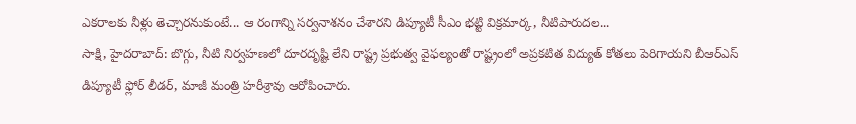ఎకరాలకు నీళ్లు తెచ్చారనుకుంటే... ఆ రంగాన్ని సర్వనాశనం చేశారని డిప్యూటీ సీఎం భట్టి విక్రమార్క, నీటిపారుదల...
సాక్షి, హైదరాబాద్: బొగ్గు, నీటి నిర్వహణలో దూరదృష్టి లేని రాష్ట్ర ప్రభుత్వ వైఫల్యంతో రాష్ట్రంలో అప్రకటిత విద్యుత్ కోతలు పెరిగాయని బీఆర్ఎస్ డిప్యూటీ ఫ్లోర్ లీడర్, మాజీ మంత్రి హరీశ్రావు ఆరోపించారు.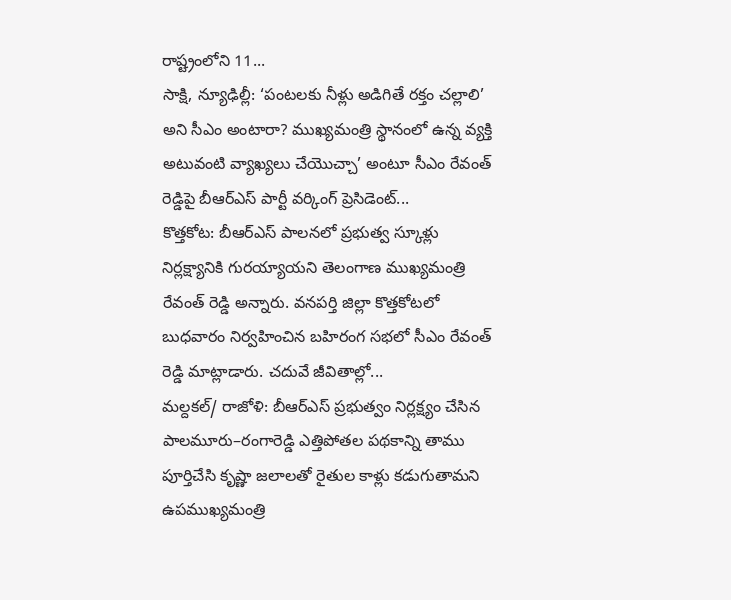రాష్ట్రంలోని 11...
సాక్షి, న్యూఢిల్లీ: ‘పంటలకు నీళ్లు అడిగితే రక్తం చల్లాలి’ అని సీఎం అంటారా? ముఖ్యమంత్రి స్థానంలో ఉన్న వ్యక్తి అటువంటి వ్యాఖ్యలు చేయొచ్చా’ అంటూ సీఎం రేవంత్ రెడ్డిపై బీఆర్ఎస్ పార్టీ వర్కింగ్ ప్రెసిడెంట్...
కొత్తకోట: బీఆర్ఎస్ పాలనలో ప్రభుత్వ స్కూళ్లు నిర్లక్ష్యానికి గురయ్యాయని తెలంగాణ ముఖ్యమంత్రి రేవంత్ రెడ్డి అన్నారు. వనపర్తి జిల్లా కొత్తకోటలో బుధవారం నిర్వహించిన బహిరంగ సభలో సీఎం రేవంత్ రెడ్డి మాట్లాడారు. చదువే జీవితాల్లో...
మల్దకల్/ రాజోళి: బీఆర్ఎస్ ప్రభుత్వం నిర్లక్ష్యం చేసిన పాలమూరు–రంగారెడ్డి ఎత్తిపోతల పథకాన్ని తాము పూర్తిచేసి కృష్ణా జలాలతో రైతుల కాళ్లు కడుగుతామని ఉపముఖ్యమంత్రి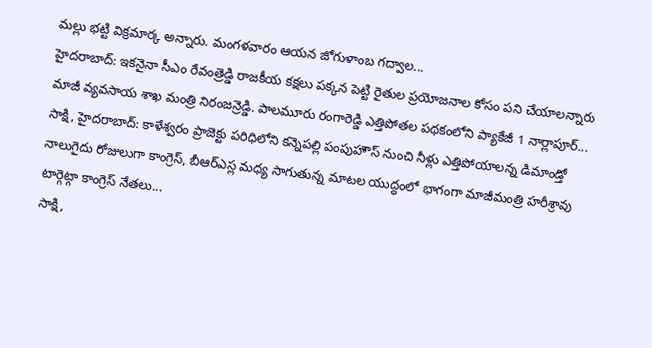మల్లు భట్టి విక్రమార్క అన్నారు. మంగళవారం ఆయన జోగుళాంబ గద్వాల...
హైదరాబాద్: ఇకనైనా సీఎం రేవంత్రెడ్డి రాజకీయ కక్షలు పక్కన పెట్టి రైతుల ప్రయోజనాల కోసం పని చేయాలన్నారు మాజీ వ్యవసాయ శాఖ మంత్రి నిరంజన్రెడ్డి. పాలమూరు రంగారెడ్డి ఎత్తిపోతల పథకంలోని ప్యాకేజీ 1 నార్లాపూర్...
సాక్షి, హైదరాబాద్: కాళేశ్వరం ప్రాజెక్టు పరిధిలోని కన్నెపల్లి పంపుహౌస్ నుంచి నీళ్లు ఎత్తిపోయాలన్న డిమాండ్తో నాలుగైదు రోజులుగా కాంగ్రెస్, బీఆర్ఎస్ల మధ్య సాగుతున్న మాటల యుద్ధంలో భాగంగా మాజీమంత్రి హరీశ్రావు టార్గెట్గా కాంగ్రెస్ నేతలు...
సాక్షి,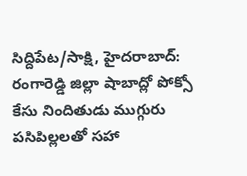సిద్దిపేట/సాక్షి, హైదరాబాద్: రంగారెడ్డి జిల్లా షాబాద్లో పోక్సో కేసు నిందితుడు ముగ్గురు పసిపిల్లలతో సహా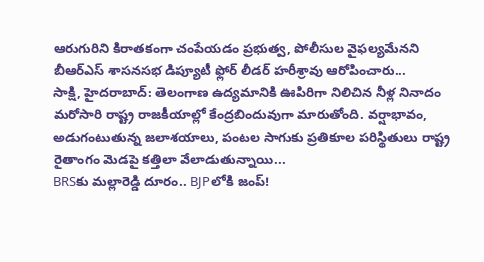ఆరుగురిని కిరాతకంగా చంపేయడం ప్రభుత్వ, పోలీసుల వైఫల్యమేనని బీఆర్ఎస్ శాసనసభ డిప్యూటీ ఫ్లోర్ లీడర్ హరీశ్రావు ఆరోపించారు...
సాక్షి, హైదరాబాద్: తెలంగాణ ఉద్యమానికి ఊపిరిగా నిలిచిన నీళ్ల నినాదం మరోసారి రాష్ట్ర రాజకీయాల్లో కేంద్రబిందువుగా మారుతోంది. వర్షాభావం, అడుగంటుతున్న జలాశయాలు, పంటల సాగుకు ప్రతికూల పరిస్థితులు రాష్ట్ర రైతాంగం మెడపై కత్తిలా వేలాడుతున్నాయి...
BRSకు మల్లారెడ్డి దూరం.. BJPలోకి జంప్!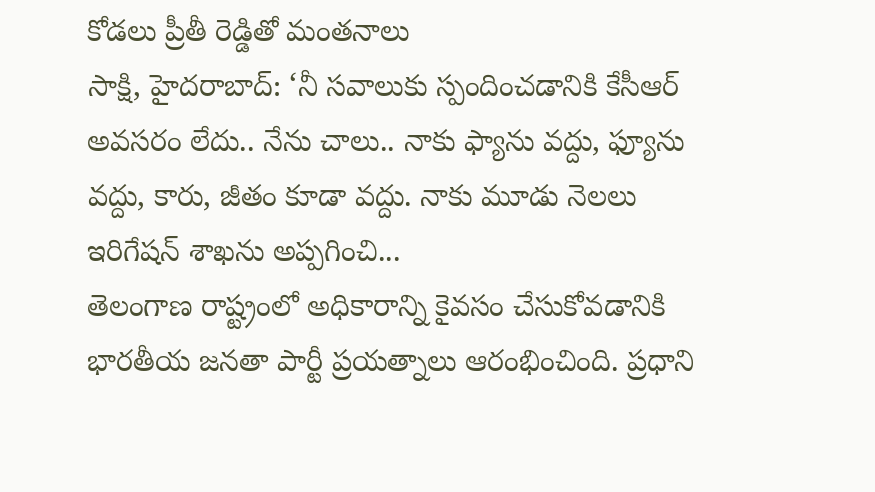కోడలు ప్రీతీ రెడ్డితో మంతనాలు
సాక్షి, హైదరాబాద్: ‘నీ సవాలుకు స్పందించడానికి కేసీఆర్ అవసరం లేదు.. నేను చాలు.. నాకు ఫ్యాను వద్దు, ఫ్యూను వద్దు, కారు, జీతం కూడా వద్దు. నాకు మూడు నెలలు ఇరిగేషన్ శాఖను అప్పగించి...
తెలంగాణ రాష్ట్రంలో అధికారాన్ని కైవసం చేసుకోవడానికి భారతీయ జనతా పార్టీ ప్రయత్నాలు ఆరంభించింది. ప్రధాని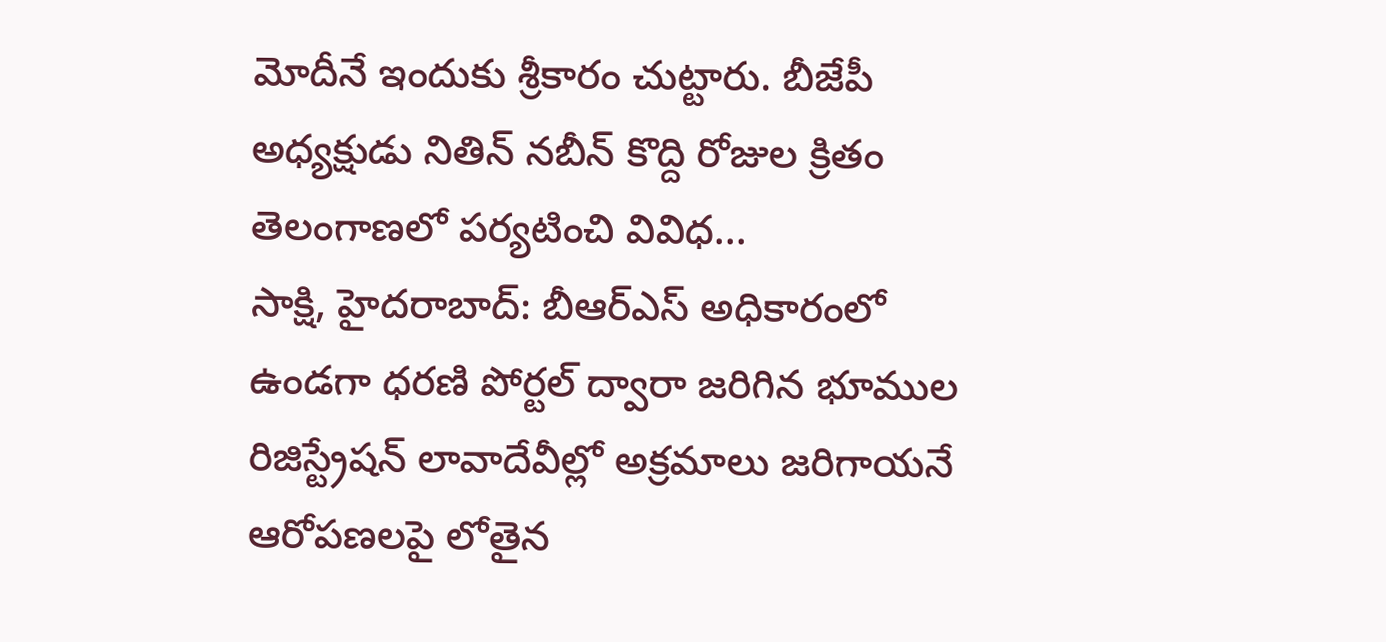మోదీనే ఇందుకు శ్రీకారం చుట్టారు. బీజేపీ అధ్యక్షుడు నితిన్ నబీన్ కొద్ది రోజుల క్రితం తెలంగాణలో పర్యటించి వివిధ...
సాక్షి, హైదరాబాద్: బీఆర్ఎస్ అధికారంలో ఉండగా ధరణి పోర్టల్ ద్వారా జరిగిన భూముల రిజిస్ట్రేషన్ లావాదేవీల్లో అక్రమాలు జరిగాయనే ఆరోపణలపై లోతైన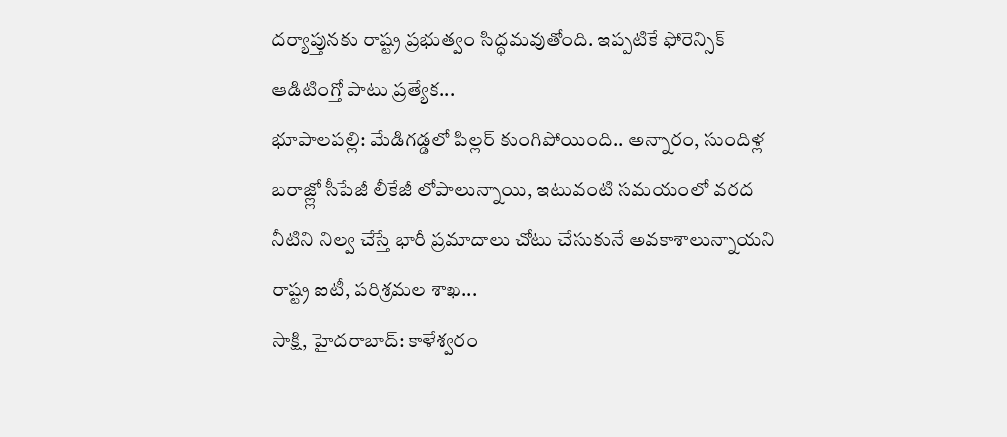దర్యాప్తునకు రాష్ట్ర ప్రభుత్వం సిద్ధమవుతోంది. ఇప్పటికే ఫోరెన్సిక్ ఆడిటింగ్తో పాటు ప్రత్యేక...
భూపాలపల్లి: మేడిగడ్డలో పిల్లర్ కుంగిపోయింది.. అన్నారం, సుందిళ్ల బరాజ్ల్లో సీపేజీ లీకేజీ లోపాలున్నాయి, ఇటువంటి సమయంలో వరద నీటిని నిల్వ చేస్తే భారీ ప్రమాదాలు చోటు చేసుకునే అవకాశాలున్నాయని రాష్ట్ర ఐటీ, పరిశ్రమల శాఖ...
సాక్షి, హైదరాబాద్: కాళేశ్వరం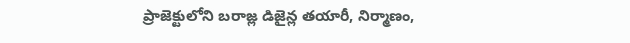ప్రాజెక్టులోని బరాజ్ల డిజైన్ల తయారీ, నిర్మాణం,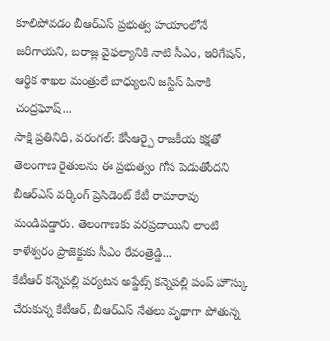కూలిపోవడం బీఆర్ఎస్ ప్రభుత్వ హయాంలోనే జరిగాయని, బరాజ్ల వైఫల్యానికి నాటి సీఎం, ఇరిగేషన్, ఆర్థిక శాఖల మంత్రులే బాధ్యులని జస్టిస్ పినాకి చంద్రఘోష్...
సాక్షి ప్రతినిధి, వరంగల్: కేసీఆర్పై రాజకీయ కక్షతో తెలంగాణ రైతులను ఈ ప్రభుత్వం గోస పెడుతోందని బీఆర్ఎస్ వర్కింగ్ ప్రెసిడెంట్ కేటీ రామారావు మండిపడ్డారు. తెలంగాణకు వరప్రదాయిని లాంటి కాళేశ్వరం ప్రాజెక్టుకు సీఎం రేవంత్రెడ్డి...
కేటీఆర్ కన్నెపల్లి పర్యటన అప్డేట్స్ కన్నెపల్లి పంప్ హౌస్కు చేరుకున్న కేటీఆర్, బీఆర్ఎస్ నేతలు వృథాగా పోతున్న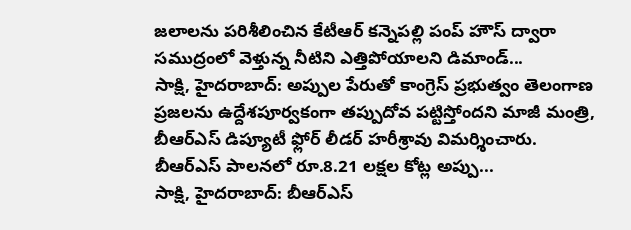జలాలను పరిశీలించిన కేటీఆర్ కన్నెపల్లి పంప్ హౌస్ ద్వారా సముద్రంలో వెళ్తున్న నీటిని ఎత్తిపోయాలని డిమాండ్...
సాక్షి, హైదరాబాద్: అప్పుల పేరుతో కాంగ్రెస్ ప్రభుత్వం తెలంగాణ ప్రజలను ఉద్దేశపూర్వకంగా తప్పుదోవ పట్టిస్తోందని మాజీ మంత్రి, బీఆర్ఎస్ డిప్యూటీ ఫ్లోర్ లీడర్ హరీశ్రావు విమర్శించారు. బీఆర్ఎస్ పాలనలో రూ.8.21 లక్షల కోట్ల అప్పు...
సాక్షి, హైదరాబాద్: బీఆర్ఎస్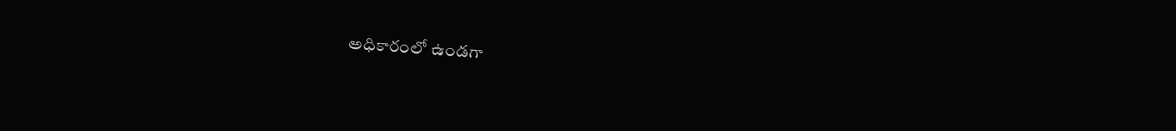అధికారంలో ఉండగా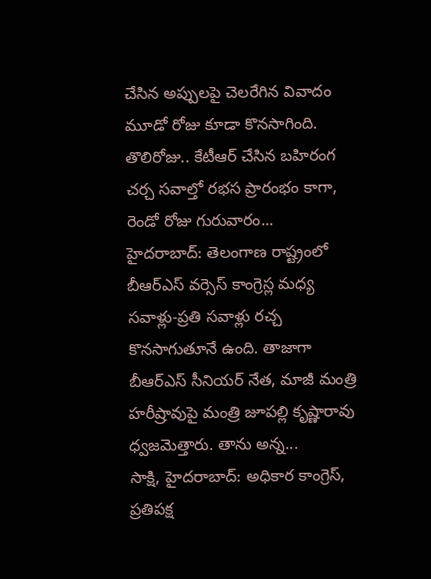చేసిన అప్పులపై చెలరేగిన వివాదం మూడో రోజు కూడా కొనసాగింది. తొలిరోజు.. కేటీఆర్ చేసిన బహిరంగ చర్చ సవాల్తో రభస ప్రారంభం కాగా, రెండో రోజు గురువారం...
హైదరాబాద్: తెలంగాణ రాష్ట్రంలో బీఆర్ఎస్ వర్సెస్ కాంగ్రెస్ల మధ్య సవాళ్లు-ప్రతి సవాళ్లు రచ్చ కొనసాగుతూనే ఉంది. తాజాగా బీఆర్ఎస్ సీనియర్ నేత, మాజీ మంత్రి హరీష్రావుపై మంత్రి జూపల్లి కృష్ణారావు ధ్వజమెత్తారు. తాను అన్న...
సాక్షి, హైదరాబాద్: అధికార కాంగ్రెస్, ప్రతిపక్ష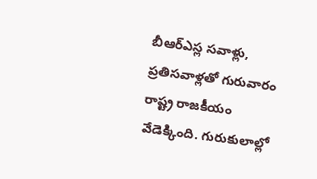బీఆర్ఎస్ల సవాళ్లు, ప్రతిసవాళ్లతో గురువారం రాష్ట్ర రాజకీయం వేడెక్కింది. గురుకులాల్లో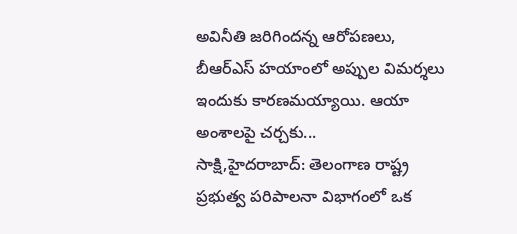అవినీతి జరిగిందన్న ఆరోపణలు, బీఆర్ఎస్ హయాంలో అప్పుల విమర్శలు ఇందుకు కారణమయ్యాయి. ఆయా అంశాలపై చర్చకు...
సాక్షి,హైదరాబాద్: తెలంగాణ రాష్ట్ర ప్రభుత్వ పరిపాలనా విభాగంలో ఒక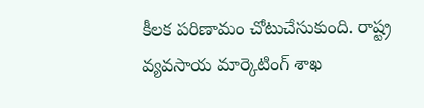కీలక పరిణామం చోటుచేసుకుంది. రాష్ట్ర వ్యవసాయ మార్కెటింగ్ శాఖ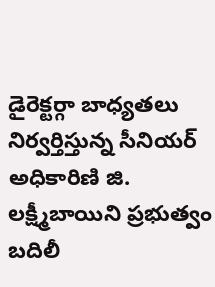డైరెక్టర్గా బాధ్యతలు నిర్వర్తిస్తున్న సీనియర్ అధికారిణి జి. లక్ష్మీబాయిని ప్రభుత్వం బదిలీ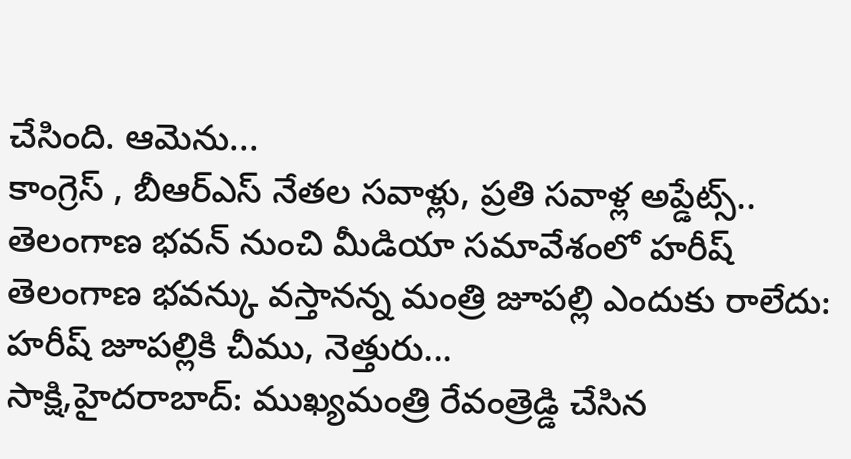చేసింది. ఆమెను...
కాంగ్రెస్ , బీఆర్ఎస్ నేతల సవాళ్లు, ప్రతి సవాళ్ల అప్డేట్స్.. తెలంగాణ భవన్ నుంచి మీడియా సమావేశంలో హరీష్ తెలంగాణ భవన్కు వస్తానన్న మంత్రి జూపల్లి ఎందుకు రాలేదు: హరీష్ జూపల్లికి చీము, నెత్తురు...
సాక్షి,హైదరాబాద్: ముఖ్యమంత్రి రేవంత్రెడ్డి చేసిన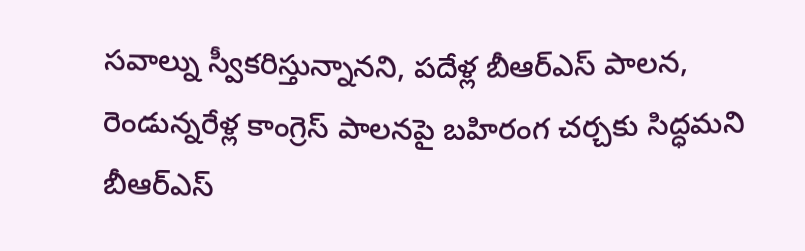సవాల్ను స్వీకరిస్తున్నానని, పదేళ్ల బీఆర్ఎస్ పాలన, రెండున్నరేళ్ల కాంగ్రెస్ పాలనపై బహిరంగ చర్చకు సిద్ధమని బీఆర్ఎస్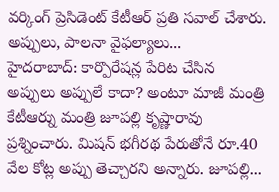వర్కింగ్ ప్రెసిడెంట్ కేటీఆర్ ప్రతి సవాల్ చేశారు. అప్పులు, పాలనా వైఫల్యాలు...
హైదరాబాద్: కార్పొరేషన్ల పేరిట చేసిన అప్పులు అప్పులే కాదా? అంటూ మాజీ మంత్రి కేటీఆర్ను మంత్రి జూపల్లి కృష్ణారావు ప్రశ్నించారు. మిషన్ భగీరథ పేరుతోనే రూ.40 వేల కోట్ల అప్పు తెచ్చారని అన్నారు. జూపల్లి...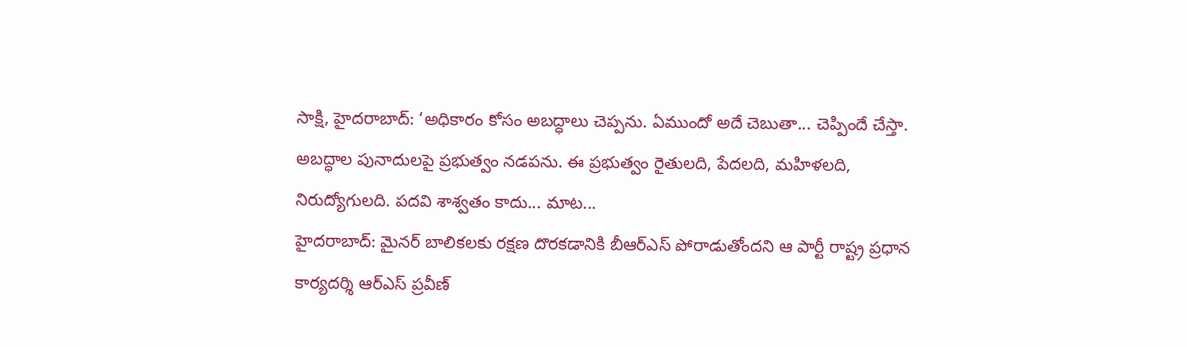సాక్షి, హైదరాబాద్: ‘అధికారం కోసం అబద్ధాలు చెప్పను. ఏముందో అదే చెబుతా... చెప్పిందే చేస్తా. అబద్ధాల పునాదులపై ప్రభుత్వం నడపను. ఈ ప్రభుత్వం రైతులది, పేదలది, మహిళలది, నిరుద్యోగులది. పదవి శాశ్వతం కాదు... మాట...
హైదరాబాద్: మైనర్ బాలికలకు రక్షణ దొరకడానికి బీఆర్ఎస్ పోరాడుతోందని ఆ పార్టీ రాష్ట్ర ప్రధాన కార్యదర్శి ఆర్ఎస్ ప్రవీణ్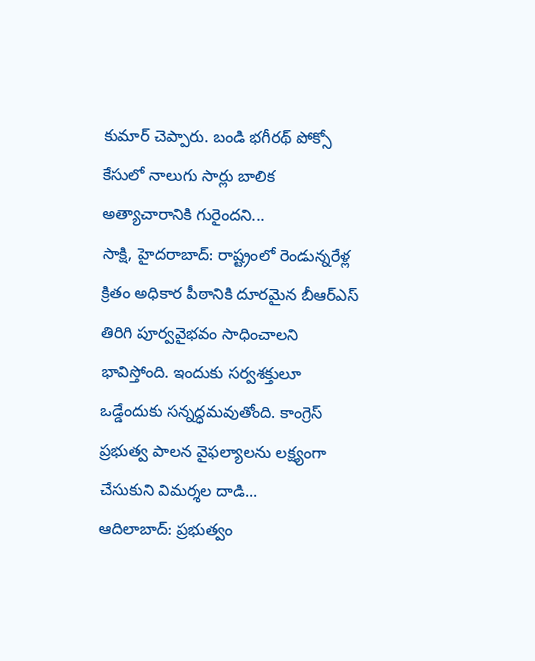కుమార్ చెప్పారు. బండి భగీరథ్ పోక్సో కేసులో నాలుగు సార్లు బాలిక అత్యాచారానికి గురైందని...
సాక్షి, హైదరాబాద్: రాష్ట్రంలో రెండున్నరేళ్ల క్రితం అధికార పీఠానికి దూరమైన బీఆర్ఎస్ తిరిగి పూర్వవైభవం సాధించాలని భావిస్తోంది. ఇందుకు సర్వశక్తులూ ఒడ్డేందుకు సన్నద్ధమవుతోంది. కాంగ్రెస్ ప్రభుత్వ పాలన వైఫల్యాలను లక్ష్యంగా చేసుకుని విమర్శల దాడి...
ఆదిలాబాద్: ప్రభుత్వం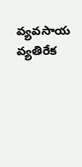వ్యవసాయ వ్యతిరేక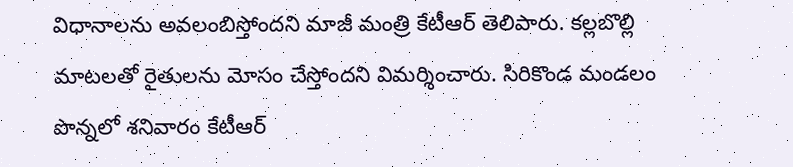విధానాలను అవలంబిస్తోందని మాజీ మంత్రి కేటీఆర్ తెలిపారు. కల్లబొల్లి మాటలతో రైతులను మోసం చేస్తోందని విమర్శించారు. సిరికొండ మండలం పొన్నలో శనివారం కేటీఆర్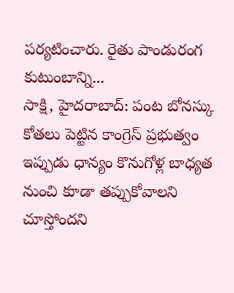పర్యటించారు. రైతు పాండురంగ కుటుంబాన్ని...
సాక్షి, హైదరాబాద్: పంట బోనస్కు కోతలు పెట్టిన కాంగ్రెస్ ప్రభుత్వం ఇప్పుడు ధాన్యం కొనుగోళ్ల బాధ్యత నుంచి కూడా తప్పుకోవాలని చూస్తోందని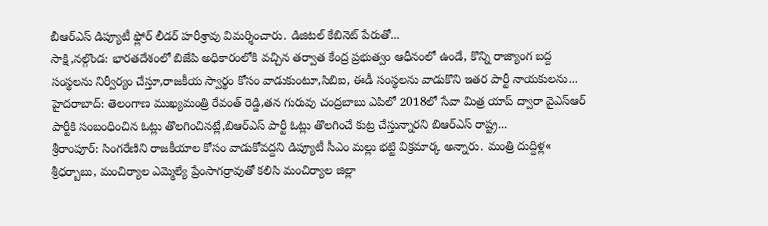బీఆర్ఎస్ డిప్యూటీ ఫ్లోర్ లీడర్ హరీశ్రావు విమర్శించారు. డిజిటల్ కేబినెట్ పేరుతో...
సాక్షి,నల్గొండ: భారతదేశంలో బిజేపి అధికారంలోకి వచ్చిన తర్వాత కేంద్ర ప్రభుత్వం ఆధీనంలో ఉండే, కొన్ని రాజ్యాంగ బద్ద సంస్థలను నిర్వీర్యం చేస్తూ,రాజకీయ స్వార్థం కోసం వాడుకుంటూ,సిబిఐ, ఈడీ సంస్థలను వాడుకొని ఇతర పార్టీ నాయకులను...
హైదరాబాద్: తెలంగాణ ముఖ్యమంత్రి రేవంత్ రెడ్డి,తన గురువు చంద్రబాబు ఎపిలో 2018లో సేవా మిత్ర యాప్ ద్వారా వైఎస్ఆర్ పార్టీకి సంబంధించిన ఓట్లు తొలగించినట్లే,బిఆర్ఎస్ పార్టీ ఓట్లు తొలగించే కుట్ర చేస్తున్నారని బిఆర్ఎస్ రాష్ట్ర...
శ్రీరాంపూర్: సింగరేణిని రాజకీయాల కోసం వాడుకోవద్దని డిప్యూటీ సీఎం మల్లు భట్టి విక్రమార్క అన్నారు. మంత్రి దుద్దిళ్ల« శ్రీధర్బాబు, మంచిర్యాల ఎమ్మెల్యే ప్రేంసాగర్రావుతో కలిసి మంచిర్యాల జిల్లా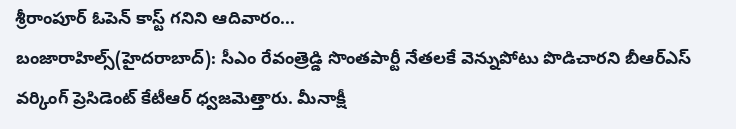శ్రీరాంపూర్ ఓపెన్ కాస్ట్ గనిని ఆదివారం...
బంజారాహిల్స్(హైదరాబాద్): సీఎం రేవంత్రెడ్డి సొంతపార్టీ నేతలకే వెన్నుపోటు పొడిచారని బీఆర్ఎస్ వర్కింగ్ ప్రెసిడెంట్ కేటీఆర్ ధ్వజమెత్తారు. మీనాక్షీ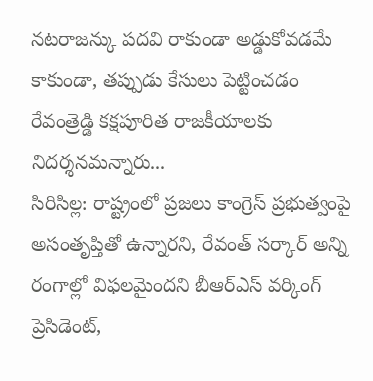నటరాజన్కు పదవి రాకుండా అడ్డుకోవడమే కాకుండా, తప్పుడు కేసులు పెట్టించడం రేవంత్రెడ్డి కక్షపూరిత రాజకీయాలకు నిదర్శనమన్నారు...
సిరిసిల్ల: రాష్ట్రంలో ప్రజలు కాంగ్రెస్ ప్రభుత్వంపై అసంతృప్తితో ఉన్నారని, రేవంత్ సర్కార్ అన్ని రంగాల్లో విఫలమైందని బీఆర్ఎస్ వర్కింగ్ ప్రెసిడెంట్,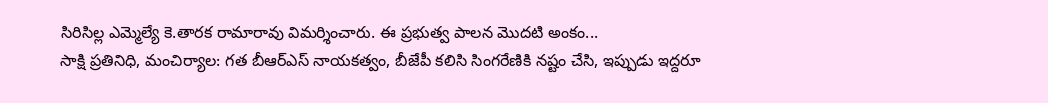సిరిసిల్ల ఎమ్మెల్యే కె.తారక రామారావు విమర్శించారు. ఈ ప్రభుత్వ పాలన మొదటి అంకం...
సాక్షి ప్రతినిధి, మంచిర్యాల: గత బీఆర్ఎస్ నాయకత్వం, బీజేపీ కలిసి సింగరేణికి నష్టం చేసి, ఇప్పుడు ఇద్దరూ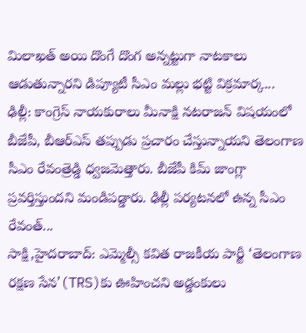మిలాఖత్ అయి దొంగే దొంగ అన్నట్టుగా నాటకాలు ఆడుతున్నారని డిప్యూటీ సీఎం మల్లు భట్టి విక్రమార్క...
ఢిల్లీ: కాంగ్రెస్ నాయకురాలు మీనాక్షి నటరాజన్ విషయంలో బీజేపీ, బీఆర్ఎస్ తప్పుడు ప్రచారం చేస్తున్నాయని తెలంగాణ సీఎం రేవంత్రెడ్డి ధ్వజమెత్తారు. బీజేపీ కిమ్ జాంగ్లా ప్రవర్తిస్తుందని మండిపడ్డారు. ఢిల్లీ పర్యటనలో ఉన్న సీఎం రేవంత్...
సాక్షి,హైదరాబాద్: ఎమ్మెల్సీ కవిత రాజకీయ పార్టీ ‘తెలంగాణ రక్షణ సేన’(TRS)కు ఊహించని అడ్డంకులు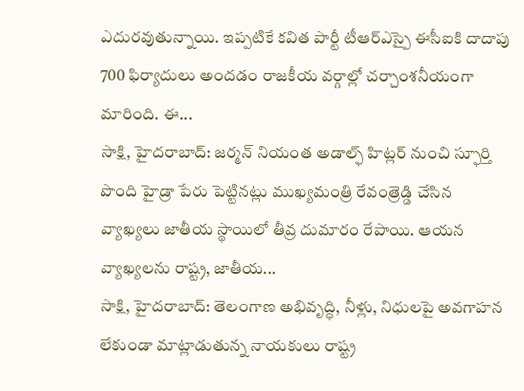ఎదురవుతున్నాయి. ఇప్పటికే కవిత పార్టీ టీఆర్ఎస్పై ఈసీఐకి దాదాపు 700 ఫిర్యాదులు అందడం రాజకీయ వర్గాల్లో చర్చాంశనీయంగా మారింది. ఈ...
సాక్షి, హైదరాబాద్: జర్మన్ నియంత అడాల్ఫ్ హిట్లర్ నుంచి స్ఫూర్తి పొంది హైడ్రా పేరు పెట్టినట్లు ముఖ్యమంత్రి రేవంత్రెడ్డి చేసిన వ్యాఖ్యలు జాతీయ స్థాయిలో తీవ్ర దుమారం రేపాయి. ఆయన వ్యాఖ్యలను రాష్ట్ర, జాతీయ...
సాక్షి, హైదరాబాద్: తెలంగాణ అభివృద్ధి, నీళ్లు, నిధులపై అవగాహన లేకుండా మాట్లాడుతున్న నాయకులు రాష్ట్ర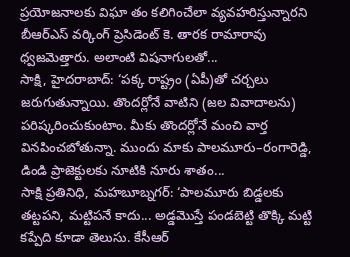ప్రయోజనాలకు విఘా తం కలిగించేలా వ్యవహరిస్తున్నారని బీఆర్ఎస్ వర్కింగ్ ప్రెసిడెంట్ కె. తారక రామారావు ధ్వజమెత్తారు. అలాంటి విషనాగులతో...
సాక్షి, హైదరాబాద్: ‘పక్క రాష్ట్రం (ఏపీ)తో చర్చలు జరుగుతున్నాయి. తొందర్లోనే వాటిని (జల వివాదాలను) పరిష్కరించుకుంటాం. మీకు తొందర్లోనే మంచి వార్త వినపించబోతున్నా. ముందు మాకు పాలమూరు–రంగారెడ్డి, డిండి ప్రాజెక్టులకు నూటికి నూరు శాతం...
సాక్షి ప్రతినిధి, మహబూబ్నగర్: ‘పాలమూరు బిడ్డలకు తట్టపని, మట్టిపనే కాదు... అడ్డమొస్తే పండబెట్టి తొక్కి మట్టి కప్పేది కూడా తెలుసు. కేసీఆర్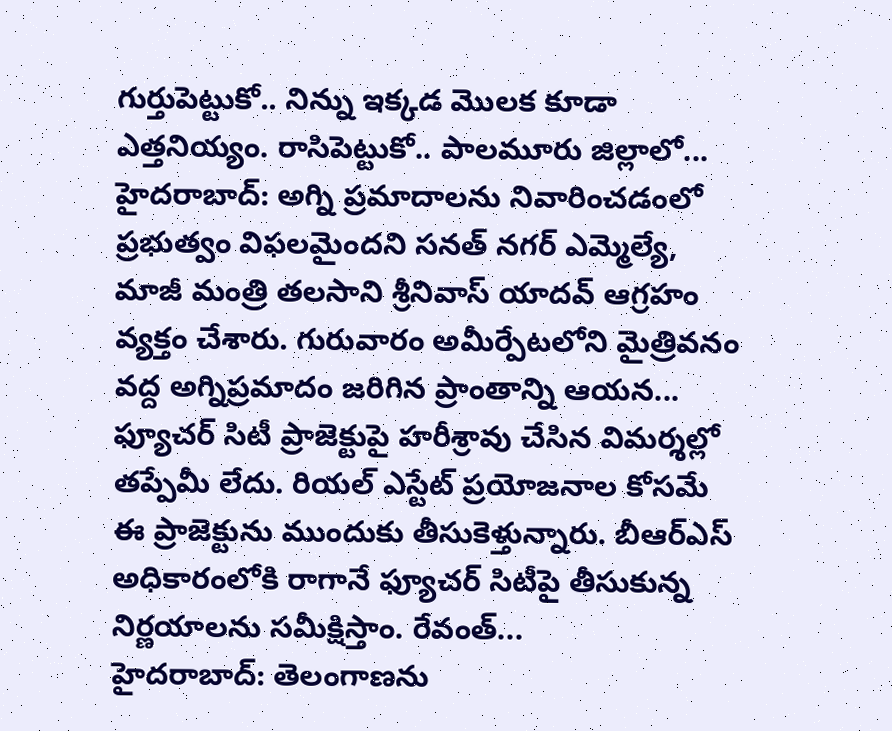గుర్తుపెట్టుకో.. నిన్ను ఇక్కడ మొలక కూడా ఎత్తనియ్యం. రాసిపెట్టుకో.. పాలమూరు జిల్లాలో...
హైదరాబాద్: అగ్ని ప్రమాదాలను నివారించడంలో ప్రభుత్వం విఫలమైందని సనత్ నగర్ ఎమ్మెల్యే, మాజీ మంత్రి తలసాని శ్రీనివాస్ యాదవ్ ఆగ్రహం వ్యక్తం చేశారు. గురువారం అమీర్పేటలోని మైత్రివనం వద్ద అగ్నిప్రమాదం జరిగిన ప్రాంతాన్ని ఆయన...
ఫ్యూచర్ సిటీ ప్రాజెక్టుపై హరీశ్రావు చేసిన విమర్శల్లో తప్పేమీ లేదు. రియల్ ఎస్టేట్ ప్రయోజనాల కోసమే ఈ ప్రాజెక్టును ముందుకు తీసుకెళ్తున్నారు. బీఆర్ఎస్ అధికారంలోకి రాగానే ఫ్యూచర్ సిటీపై తీసుకున్న నిర్ణయాలను సమీక్షిస్తాం. రేవంత్...
హైదరాబాద్: తెలంగాణను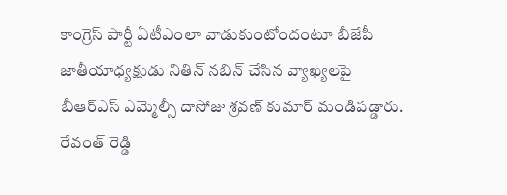కాంగ్రెస్ పార్టీ ఏటీఎంలా వాడుకుంటోందంటూ బీజేపీ జాతీయాధ్యక్షుడు నితిన్ నబిన్ చేసిన వ్యాఖ్యలపై బీఆర్ఎస్ ఎమ్మెల్సీ దాసోజు శ్రవణ్ కుమార్ మండిపడ్డారు. రేవంత్ రెడ్డి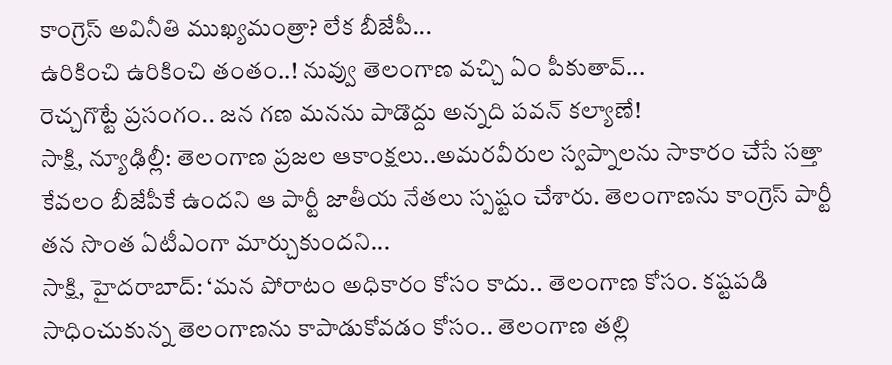కాంగ్రెస్ అవినీతి ముఖ్యమంత్రా? లేక బీజేపీ...
ఉరికించి ఉరికించి తంతం..! నువ్వు తెలంగాణ వచ్చి ఏం పీకుతావ్...
రెచ్చగొట్టే ప్రసంగం.. జన గణ మనను పాడొద్దు అన్నది పవన్ కల్యాణే!
సాక్షి, న్యూఢిల్లీ: తెలంగాణ ప్రజల ఆకాంక్షలు..అమరవీరుల స్వప్నాలను సాకారం చేసే సత్తా కేవలం బీజేపీకే ఉందని ఆ పార్టీ జాతీయ నేతలు స్పష్టం చేశారు. తెలంగాణను కాంగ్రెస్ పార్టీ తన సొంత ఏటీఎంగా మార్చుకుందని...
సాక్షి, హైదరాబాద్: ‘మన పోరాటం అధికారం కోసం కాదు.. తెలంగాణ కోసం. కష్టపడి సాధించుకున్న తెలంగాణను కాపాడుకోవడం కోసం.. తెలంగాణ తల్లి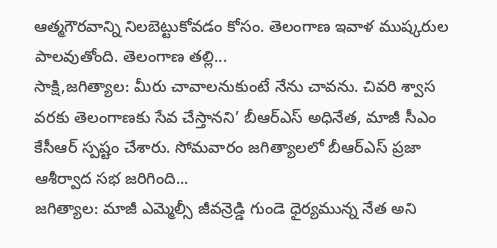ఆత్మగౌరవాన్ని నిలబెట్టుకోవడం కోసం. తెలంగాణ ఇవాళ ముష్కరుల పాలవుతోంది. తెలంగాణ తల్లి...
సాక్షి,జగిత్యాల: మీరు చావాలనుకుంటే నేను చావను. చివరి శ్వాస వరకు తెలంగాణకు సేవ చేస్తానని’ బీఆర్ఎస్ అధినేత, మాజీ సీఎం కేసీఆర్ స్పష్టం చేశారు. సోమవారం జగిత్యాలలో బీఆర్ఎస్ ప్రజా ఆశీర్వాద సభ జరిగింది...
జగిత్యాల: మాజీ ఎమ్మెల్సీ జీవన్రెడ్డి గుండె ధైర్యమున్న నేత అని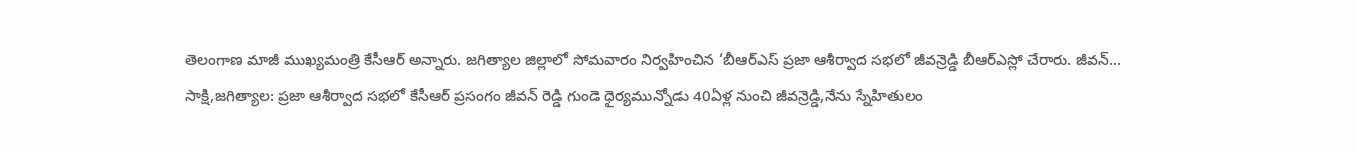తెలంగాణ మాజీ ముఖ్యమంత్రి కేసీఆర్ అన్నారు. జగిత్యాల జిల్లాలో సోమవారం నిర్వహించిన ‘బీఆర్ఎస్ ప్రజా ఆశీర్వాద సభలో జీవన్రెడ్డి బీఆర్ఎస్లో చేరారు. జీవన్...
సాక్షి,జగిత్యాల: ప్రజా ఆశీర్వాద సభలో కేసీఆర్ ప్రసంగం జీవన్ రెడ్డి గుండె ధైర్యమున్నోడు 40ఏళ్ల నుంచి జీవన్రెడ్డి,నేను స్నేహితులం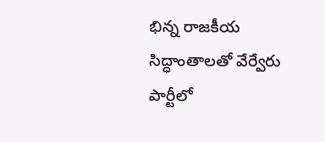భిన్న రాజకీయ సిద్ధాంతాలతో వేర్వేరు పార్టీలో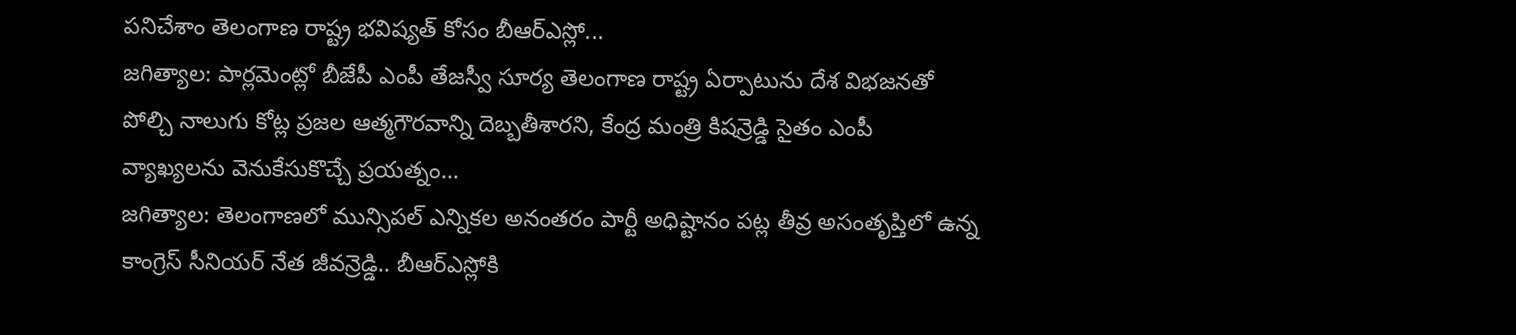పనిచేశాం తెలంగాణ రాష్ట్ర భవిష్యత్ కోసం బీఆర్ఎస్లో...
జగిత్యాల: పార్లమెంట్లో బీజేపీ ఎంపీ తేజస్వీ సూర్య తెలంగాణ రాష్ట్ర ఏర్పాటును దేశ విభజనతో పోల్చి నాలుగు కోట్ల ప్రజల ఆత్మగౌరవాన్ని దెబ్బతీశారని, కేంద్ర మంత్రి కిషన్రెడ్డి సైతం ఎంపీ వ్యాఖ్యలను వెనుకేసుకొచ్చే ప్రయత్నం...
జగిత్యాల: తెలంగాణలో మున్సిపల్ ఎన్నికల అనంతరం పార్టీ అధిష్టానం పట్ల తీవ్ర అసంతృప్తిలో ఉన్న కాంగ్రెస్ సీనియర్ నేత జీవన్రెడ్డి.. బీఆర్ఎస్లోకి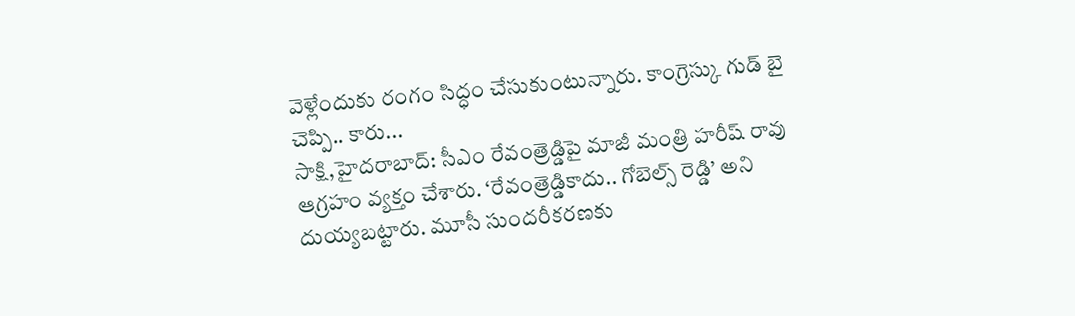వెళ్లేందుకు రంగం సిద్ధం చేసుకుంటున్నారు. కాంగ్రెస్కు గుడ్ బై చెప్పి.. కారు...
సాక్షి,హైదరాబాద్: సీఎం రేవంత్రెడ్డిపై మాజీ మంత్రి హరీష్ రావు ఆగ్రహం వ్యక్తం చేశారు. ‘రేవంత్రెడ్డికాదు.. గోబెల్స్ రెడ్డి’ అని దుయ్యబట్టారు. మూసీ సుందరీకరణకు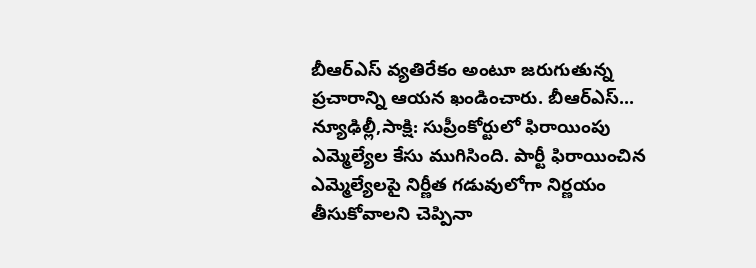బీఆర్ఎస్ వ్యతిరేకం అంటూ జరుగుతున్న ప్రచారాన్ని ఆయన ఖండించారు. బీఆర్ఎస్...
న్యూఢిల్లీ,సాక్షి: సుప్రీంకోర్టులో ఫిరాయింపు ఎమ్మెల్యేల కేసు ముగిసింది. పార్టీ ఫిరాయించిన ఎమ్మెల్యేలపై నిర్ణీత గడువులోగా నిర్ణయం తీసుకోవాలని చెప్పినా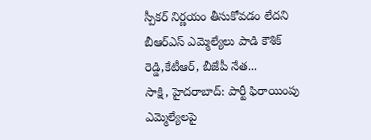స్పీకర్ నిర్ణయం తీసుకోవడం లేదని బీఆర్ఎస్ ఎమ్మెల్యేలు పాడి కౌశిక్ రెడ్డి,కేటీఆర్, బీజేపీ నేత...
సాక్షి, హైదరాబాద్: పార్టీ ఫిరాయింపు ఎమ్మెల్యేలపై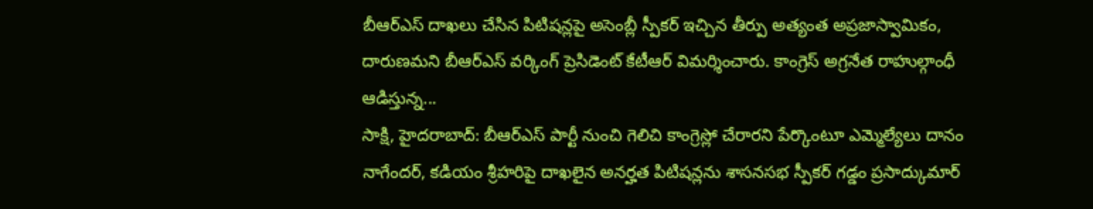బీఆర్ఎస్ దాఖలు చేసిన పిటిషన్లపై అసెంబ్లీ స్పీకర్ ఇచ్చిన తీర్పు అత్యంత అప్రజాస్వామికం, దారుణమని బీఆర్ఎస్ వర్కింగ్ ప్రెసిడెంట్ కేటీఆర్ విమర్శించారు. కాంగ్రెస్ అగ్రనేత రాహుల్గాంధీ ఆడిస్తున్న...
సాక్షి, హైదరాబాద్: బీఆర్ఎస్ పార్టీ నుంచి గెలిచి కాంగ్రెస్లో చేరారని పేర్కొంటూ ఎమ్మెల్యేలు దానం నాగేందర్, కడియం శ్రీహరిపై దాఖలైన అనర్హత పిటిషన్లను శాసనసభ స్పీకర్ గడ్డం ప్రసాద్కుమార్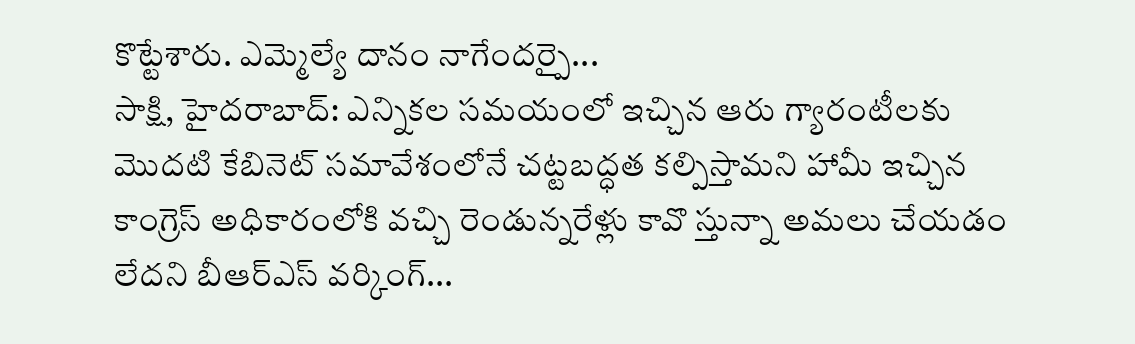కొట్టేశారు. ఎమ్మెల్యే దానం నాగేందర్పై...
సాక్షి, హైదరాబాద్: ఎన్నికల సమయంలో ఇచ్చిన ఆరు గ్యారంటీలకు మొదటి కేబినెట్ సమావేశంలోనే చట్టబద్ధత కల్పిస్తామని హామీ ఇచ్చిన కాంగ్రెస్ అధికారంలోకి వచ్చి రెండున్నరేళ్లు కావొ స్తున్నా అమలు చేయడం లేదని బీఆర్ఎస్ వర్కింగ్...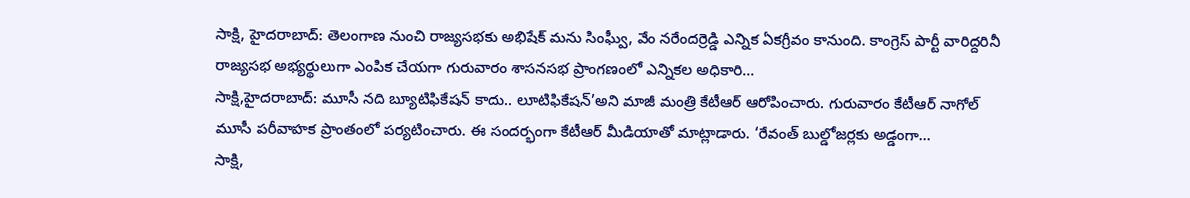సాక్షి, హైదరాబాద్: తెలంగాణ నుంచి రాజ్యసభకు అభిషేక్ మను సింఘ్వీ, వేం నరేందర్రెడ్డి ఎన్నిక ఏకగ్రీవం కానుంది. కాంగ్రెస్ పార్టీ వారిద్దరినీ రాజ్యసభ అభ్యర్థులుగా ఎంపిక చేయగా గురువారం శాసనసభ ప్రాంగణంలో ఎన్నికల అధికారి...
సాక్షి,హైదరాబాద్: మూసీ నది బ్యూటిఫికేషన్ కాదు.. లూటిఫికేషన్’అని మాజీ మంత్రి కేటీఆర్ ఆరోపించారు. గురువారం కేటీఆర్ నాగోల్ మూసీ పరీవాహక ప్రాంతంలో పర్యటించారు. ఈ సందర్భంగా కేటీఆర్ మీడియాతో మాట్లాడారు. ‘రేవంత్ బుల్డోజర్లకు అడ్డంగా...
సాక్షి,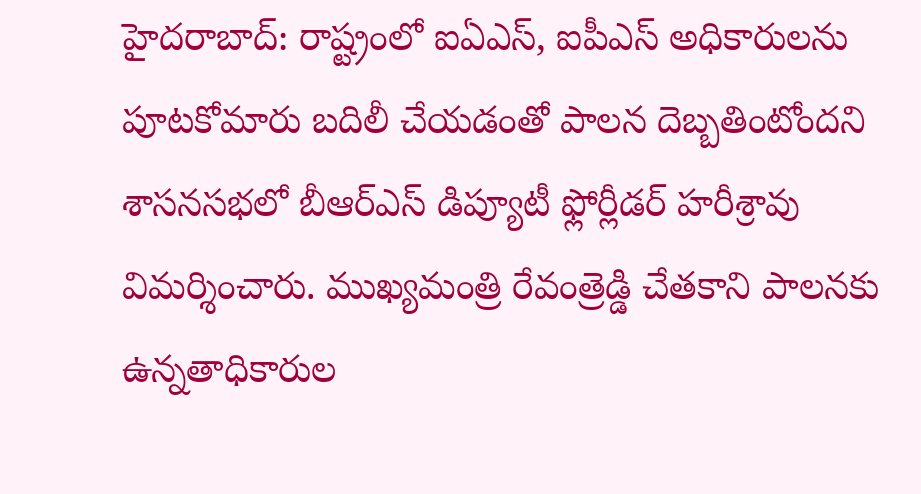హైదరాబాద్: రాష్ట్రంలో ఐఏఎస్, ఐపీఎస్ అధికారులను పూటకోమారు బదిలీ చేయడంతో పాలన దెబ్బతింటోందని శాసనసభలో బీఆర్ఎస్ డిప్యూటీ ఫ్లోర్లీడర్ హరీశ్రావు విమర్శించారు. ముఖ్యమంత్రి రేవంత్రెడ్డి చేతకాని పాలనకు ఉన్నతాధికారుల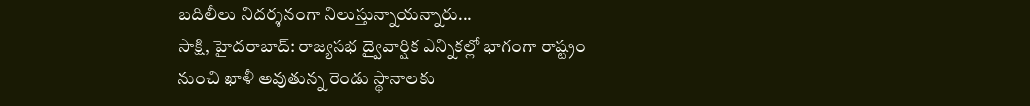బదిలీలు నిదర్శనంగా నిలుస్తున్నాయన్నారు...
సాక్షి, హైదరాబాద్: రాజ్యసభ ద్వైవార్షిక ఎన్నికల్లో భాగంగా రాష్ట్రం నుంచి ఖాళీ అవుతున్న రెండు స్థానాలకు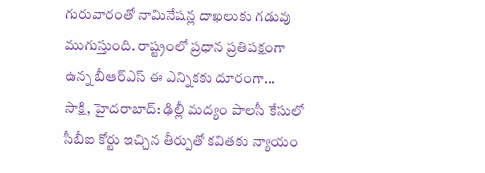గురువారంతో నామినేషన్ల దాఖలుకు గడువు ముగుస్తుంది. రాష్ట్రంలో ప్రధాన ప్రతిపక్షంగా ఉన్న బీఆర్ఎస్ ఈ ఎన్నికకు దూరంగా...
సాక్షి, హైదరాబాద్: ఢిల్లీ మద్యం పాలసీ కేసులో సీబీఐ కోర్టు ఇచ్చిన తీర్పుతో కవితకు న్యాయం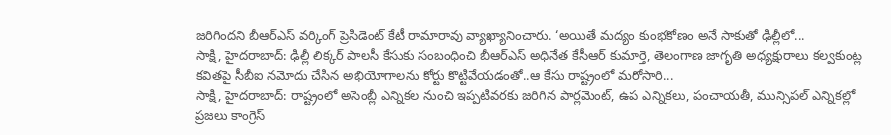జరిగిందని బీఆర్ఎస్ వర్కింగ్ ప్రెసిడెంట్ కేటీ రామారావు వ్యాఖ్యానించారు. ‘అయితే మద్యం కుంభకోణం అనే సాకుతో ఢిల్లీలో...
సాక్షి, హైదరాబాద్: ఢిల్లీ లిక్కర్ పాలసీ కేసుకు సంబంధించి బీఆర్ఎస్ అధినేత కేసీఆర్ కుమార్తె, తెలంగాణ జాగృతి అధ్యక్షురాలు కల్వకుంట్ల కవితపై సీబీఐ నమోదు చేసిన అభియోగాలను కోర్టు కొట్టివేయడంతో..ఆ కేసు రాష్ట్రంలో మరోసారి...
సాక్షి, హైదరాబాద్: రాష్ట్రంలో అసెంబ్లీ ఎన్నికల నుంచి ఇప్పటివరకు జరిగిన పార్లమెంట్, ఉప ఎన్నికలు, పంచాయతీ, మున్సిపల్ ఎన్నికల్లో ప్రజలు కాంగ్రెస్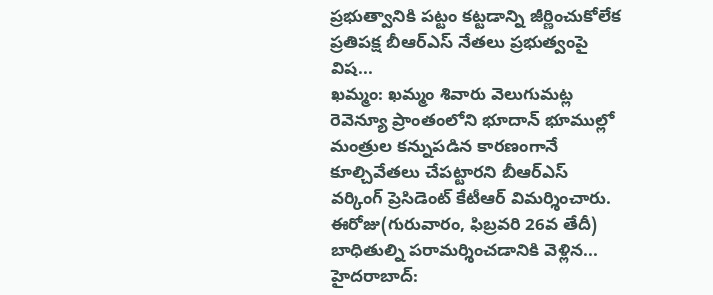ప్రభుత్వానికి పట్టం కట్టడాన్ని జీర్ణించుకోలేక ప్రతిపక్ష బీఆర్ఎస్ నేతలు ప్రభుత్వంపై విష...
ఖమ్మం: ఖమ్మం శివారు వెలుగుమట్ల రెవెన్యూ ప్రాంతంలోని భూదాన్ భూముల్లో మంత్రుల కన్నుపడిన కారణంగానే కూల్చివేతలు చేపట్టారని బీఆర్ఎస్ వర్కింగ్ ప్రెసిడెంట్ కేటీఆర్ విమర్శించారు. ఈరోజు(గురువారం, ఫిబ్రవరి 26వ తేదీ) బాధితుల్ని పరామర్శించడానికి వెళ్లిన...
హైదరాబాద్: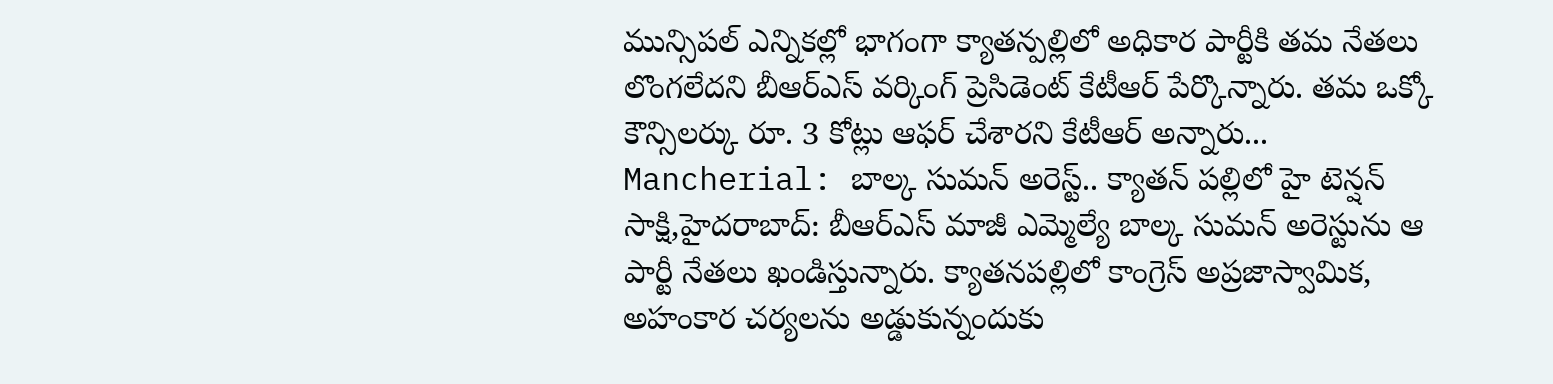మున్సిపల్ ఎన్నికల్లో భాగంగా క్యాతన్పల్లిలో అధికార పార్టీకి తమ నేతలు లొంగలేదని బీఆర్ఎస్ వర్కింగ్ ప్రెసిడెంట్ కేటీఆర్ పేర్కొన్నారు. తమ ఒక్కో కౌన్సిలర్కు రూ. 3 కోట్లు ఆఫర్ చేశారని కేటీఆర్ అన్నారు...
Mancherial: బాల్క సుమన్ అరెస్ట్.. క్యాతన్ పల్లిలో హై టెన్షన్
సాక్షి,హైదరాబాద్: బీఆర్ఎస్ మాజీ ఎమ్మెల్యే బాల్క సుమన్ అరెస్టును ఆ పార్టీ నేతలు ఖండిస్తున్నారు. క్యాతనపల్లిలో కాంగ్రెస్ అప్రజాస్వామిక, అహంకార చర్యలను అడ్డుకున్నందుకు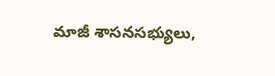మాజీ శాసనసభ్యులు,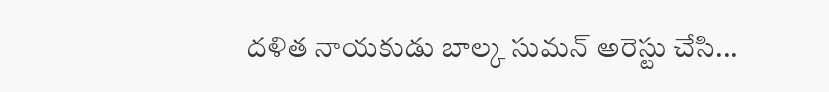దళిత నాయకుడు బాల్క సుమన్ అరెస్టు చేసి...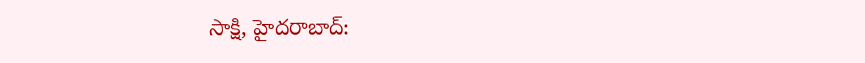సాక్షి, హైదరాబాద్: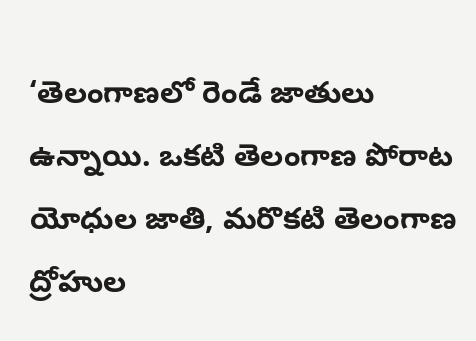‘తెలంగాణలో రెండే జాతులు ఉన్నాయి. ఒకటి తెలంగాణ పోరాట యోధుల జాతి, మరొకటి తెలంగాణ ద్రోహుల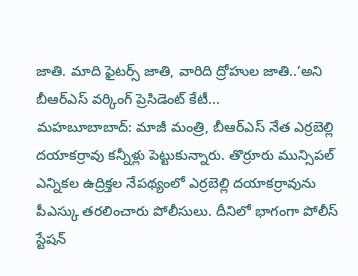జాతి. మాది ఫైటర్స్ జాతి, వారిది ద్రోహుల జాతి..’అని బీఆర్ఎస్ వర్కింగ్ ప్రెసిడెంట్ కేటీ...
మహబూబాబాద్: మాజీ మంత్రి, బీఆర్ఎస్ నేత ఎర్రబెల్లి దయాకర్రావు కన్నీళ్లు పెట్టుకున్నారు. తొర్రూరు మున్సిపల్ ఎన్నికల ఉద్రిక్తల నేపథ్యంలో ఎర్రబెల్లి దయాకర్రావును పీఎస్కు తరలించారు పోలీసులు. దీనిలో భాగంగా పోలీస్ స్టేషన్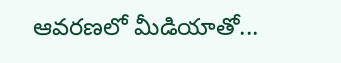ఆవరణలో మీడియాతో...